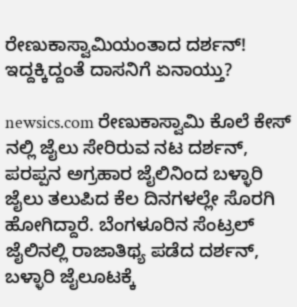ರೇಣುಕಾಸ್ವಾಮಿಯಂತಾದ ದರ್ಶನ್! ಇದ್ದಕ್ಕಿದ್ದಂತೆ ದಾಸನಿಗೆ ಏನಾಯ್ತು?

newsics.com ರೇಣುಕಾಸ್ವಾಮಿ ಕೊಲೆ ಕೇಸ್ ನಲ್ಲಿ ಜೈಲು ಸೇರಿರುವ ನಟ ದರ್ಶನ್, ಪರಪ್ಪನ ಅಗ್ರಹಾರ ಜೈಲಿನಿಂದ ಬಳ್ಳಾರಿ ಜೈಲು ತಲುಪಿದ ಕೆಲ ದಿನಗಳಲ್ಲೇ ಸೊರಗಿ ಹೋಗಿದ್ದಾರೆ. ಬೆಂಗಳೂರಿನ ಸೆಂಟ್ರಲ್ ಜೈಲಿನಲ್ಲಿ ರಾಜಾತಿಥ್ಯ ಪಡೆದ ದರ್ಶನ್, ಬಳ್ಳಾರಿ ಜೈಲೂಟಕ್ಕೆ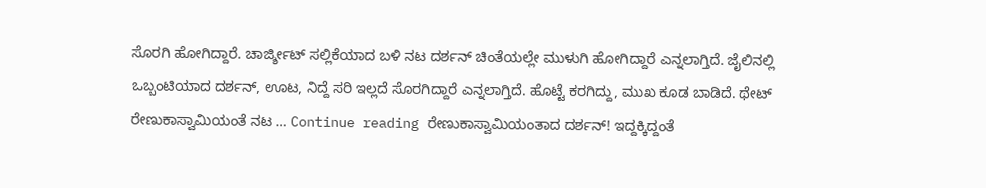ಸೊರಗಿ ಹೋಗಿದ್ದಾರೆ. ಚಾರ್ಜ್ಶೀಟ್ ಸಲ್ಲಿಕೆಯಾದ ಬಳಿ ನಟ ದರ್ಶನ್ ಚಿಂತೆಯಲ್ಲೇ ಮುಳುಗಿ ಹೋಗಿದ್ದಾರೆ ಎನ್ನಲಾಗ್ತಿದೆ. ಜೈಲಿನಲ್ಲಿ ಒಬ್ಬಂಟಿಯಾದ ದರ್ಶನ್, ಊಟ, ನಿದ್ದೆ ಸರಿ ಇಲ್ಲದೆ ಸೊರಗಿದ್ದಾರೆ ಎನ್ನಲಾಗ್ತಿದೆ. ಹೊಟ್ಟೆ ಕರಗಿದ್ದು, ಮುಖ ಕೂಡ ಬಾಡಿದೆ. ಥೇಟ್ ರೇಣುಕಾಸ್ವಾಮಿಯಂತೆ ನಟ … Continue reading ರೇಣುಕಾಸ್ವಾಮಿಯಂತಾದ ದರ್ಶನ್! ಇದ್ದಕ್ಕಿದ್ದಂತೆ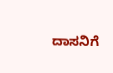ದಾಸನಿಗೆ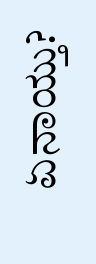ಏನಾಯ್ತು?